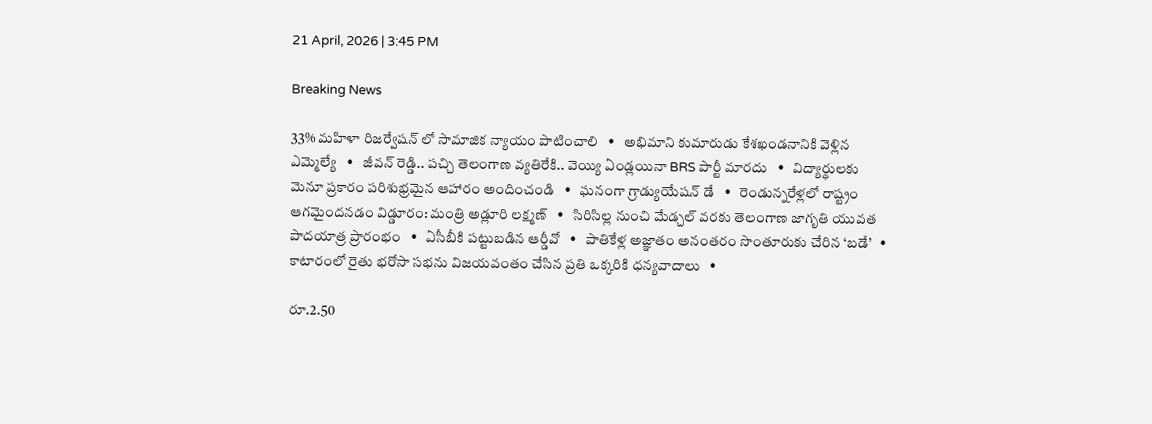21 April, 2026 | 3:45 PM

Breaking News

33% మహిళా రిజర్వేషన్ లో సామాజిక న్యాయం పాటించాలి   •   అభిమాని కుమారుడు కేశఖండనానికి వెళ్లిన ఎమ్మెల్యే   •   జీవన్ రెడ్డి.. పచ్చి తెలంగాణ వ్యతిరేకి.. వెయ్యి ఏండ్లయినా BRS పార్టీ మారదు   •   విద్యార్థులకు మెనూ ప్రకారం పరిశుభ్రమైన ఆహారం అందించండి   •   ఘనంగా గ్రాడ్యుయేషన్ డే   •   రెండున్నరేళ్లలో రాష్ట్రం ఆగమైందనడం విడ్డూరం: మంత్రి అడ్లూరి లక్ష్మణ్   •   సిరిసిల్ల నుంచి మేడ్చల్ వరకు తెలంగాణ జాగృతి యువత పాదయాత్ర ప్రారంభం   •   ఏసీబీకి పట్టుబడిన ఆర్డీవో   •   పాతికేళ్ల అజ్ఞాతం అనంతరం సొంతూరుకు చేరిన ‘బడే’   •   కాటారంలో రైతు భరోసా సభను విజయవంతం చేసిన ప్రతి ఒక్కరికి ధన్యవాదాలు   •

రూ.2.50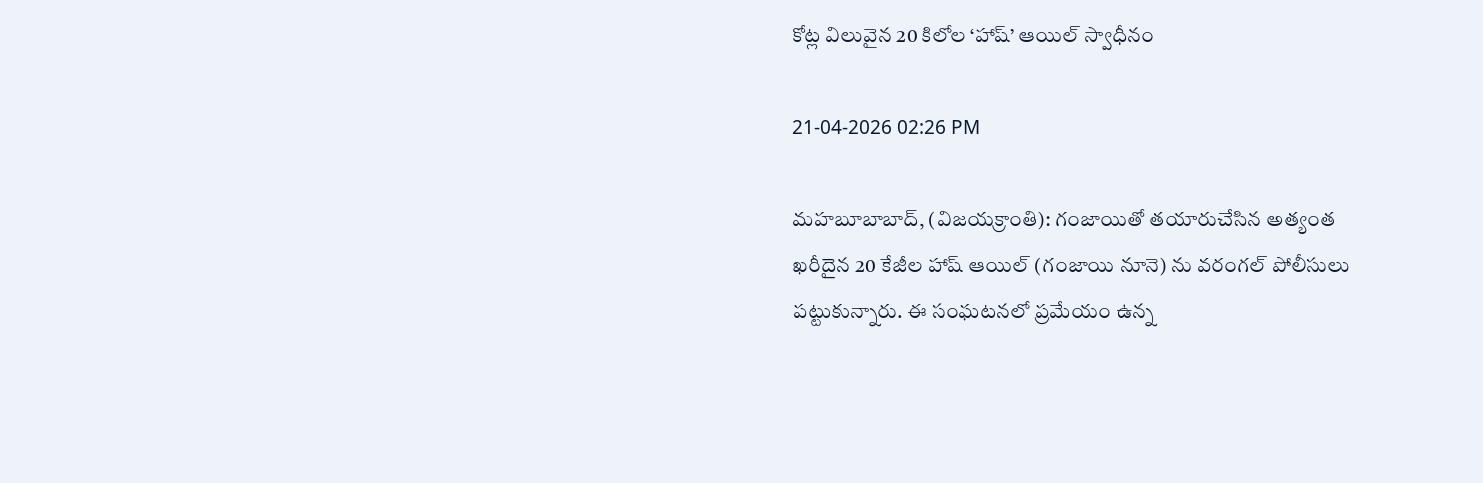కోట్ల విలువైన 20 కిలోల ‘హాష్’ ఆయిల్ స్వాధీనం

21-04-2026 02:26 PM

మహబూబాబాద్, (విజయక్రాంతి): గంజాయితో తయారుచేసిన అత్యంత ఖరీదైన 20 కేజీల హాష్ ఆయిల్ (గంజాయి నూనె) ను వరంగల్ పోలీసులు పట్టుకున్నారు. ఈ సంఘటనలో ప్రమేయం ఉన్న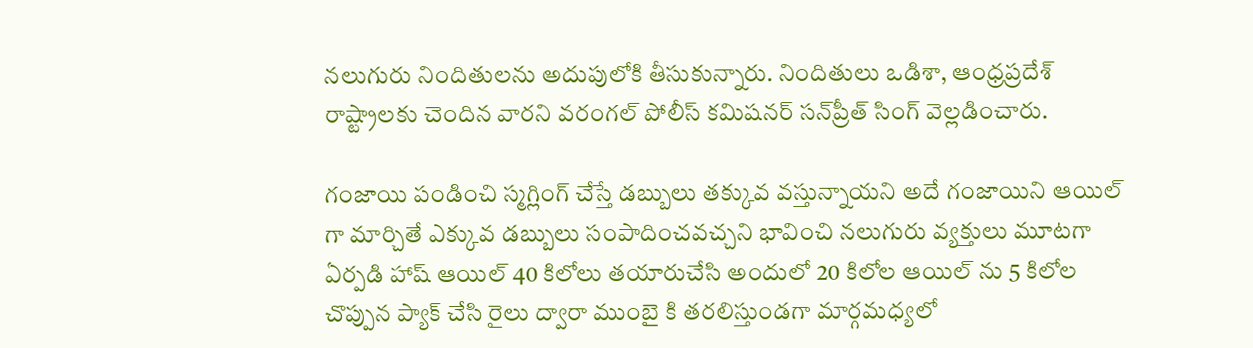నలుగురు నిందితులను అదుపులోకి తీసుకున్నారు. నిందితులు ఒడిశా, ఆంధ్రప్రదేశ్ రాష్ట్రాలకు చెందిన వారని వరంగల్ పోలీస్ కమిషనర్ సన్‌ప్రీత్ సింగ్ వెల్లడించారు.

గంజాయి పండించి స్మగ్లింగ్ చేస్తే డబ్బులు తక్కువ వస్తున్నాయని అదే గంజాయిని ఆయిల్ గా మార్చితే ఎక్కువ డబ్బులు సంపాదించవచ్చని భావించి నలుగురు వ్యక్తులు మూటగా ఏర్పడి హాష్ ఆయిల్ 40 కిలోలు తయారుచేసి అందులో 20 కిలోల ఆయిల్ ను 5 కిలోల చొప్పున ప్యాక్ చేసి రైలు ద్వారా ముంబై కి తరలిస్తుండగా మార్గమధ్యలో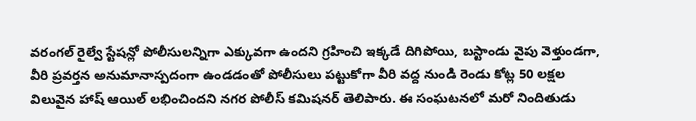వరంగల్ రైల్వే స్టేషన్లో పోలీసులన్నిగా ఎక్కువగా ఉందని గ్రహించి ఇక్కడే దిగిపోయి, బస్టాండు వైపు వెళ్తుండగా, వీరి ప్రవర్తన అనుమానాస్పదంగా ఉండడంతో పోలీసులు పట్టుకోగా వీరి వద్ద నుండి రెండు కోట్ల 50 లక్షల విలువైన హాష్ ఆయిల్ లభించిందని నగర పోలీస్ కమిషనర్ తెలిపారు. ఈ సంఘటనలో మరో నిందితుడు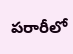పరారీలో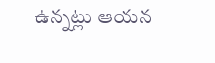ఉన్నట్లు ఆయన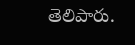తెలిపారు.